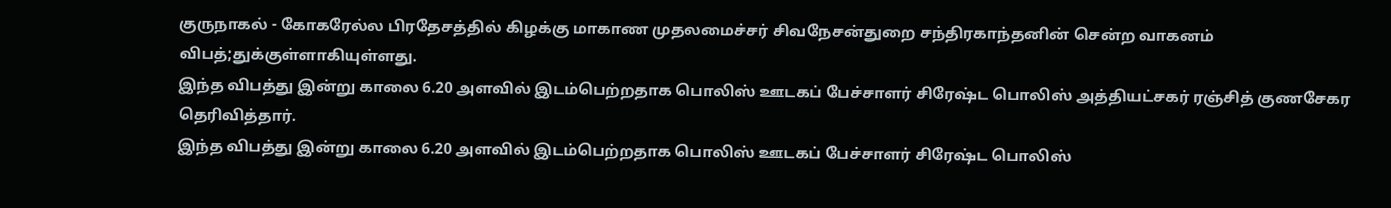குருநாகல் - கோகரேல்ல பிரதேசத்தில் கிழக்கு மாகாண முதலமைச்சர் சிவநேசன்துறை சந்திரகாந்தனின் சென்ற வாகனம் விபத்;துக்குள்ளாகியுள்ளது.
இந்த விபத்து இன்று காலை 6.20 அளவில் இடம்பெற்றதாக பொலிஸ் ஊடகப் பேச்சாளர் சிரேஷ்ட பொலிஸ் அத்தியட்சகர் ரஞ்சித் குணசேகர தெரிவித்தார்.
இந்த விபத்து இன்று காலை 6.20 அளவில் இடம்பெற்றதாக பொலிஸ் ஊடகப் பேச்சாளர் சிரேஷ்ட பொலிஸ்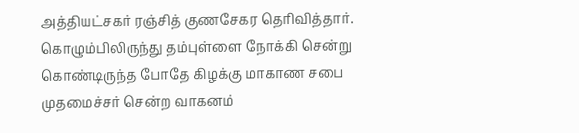அத்தியட்சகர் ரஞ்சித் குணசேகர தெரிவித்தார்.
கொழும்பிலிருந்து தம்புள்ளை நோக்கி சென்று கொண்டிருந்த போதே கிழக்கு மாகாண சபை முதமைச்சர் சென்ற வாகனம்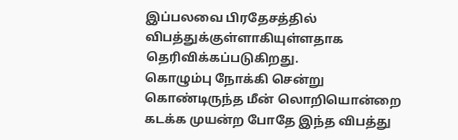இப்பலவை பிரதேசத்தில் விபத்துக்குள்ளாகியுள்ளதாக தெரிவிக்கப்படுகிறது.
கொழும்பு நோக்கி சென்று கொண்டிருந்த மீன் லொறியொன்றை கடக்க முயன்ற போதே இந்த விபத்து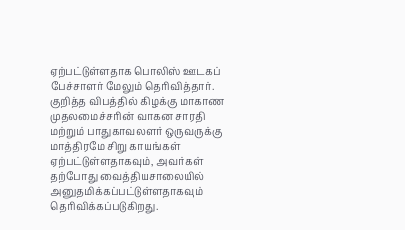ஏற்பட்டுள்ளதாக பொலிஸ் ஊடகப் பேச்சாளர் மேலும் தெரிவித்தார்.
குறித்த விபத்தில் கிழக்கு மாகாண முதலமைச்சரின் வாகன சாரதி மற்றும் பாதுகாவலளர் ஒருவருக்கு மாத்திரமே சிறு காயங்கள் ஏற்பட்டுள்ளதாகவும், அவர்கள் தற்போது வைத்தியசாலையில் அனுதமிக்கப்பட்டுள்ளதாகவும் தெரிவிக்கப்படுகிறது.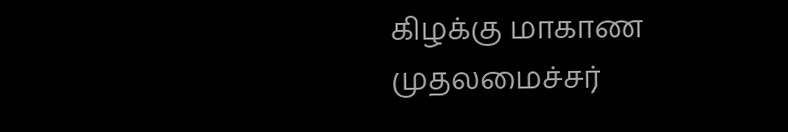கிழக்கு மாகாண முதலமைச்சர்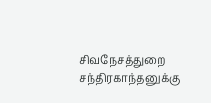சிவநேசத்துறை சந்திரகாந்தனுக்கு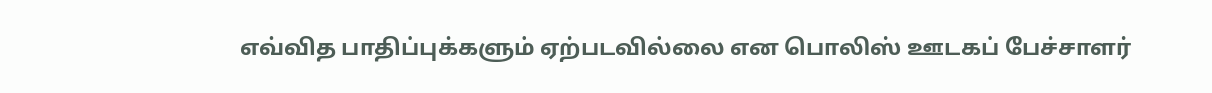எவ்வித பாதிப்புக்களும் ஏற்படவில்லை என பொலிஸ் ஊடகப் பேச்சாளர்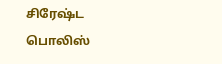சிரேஷ்ட பொலிஸ்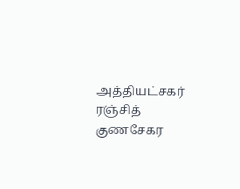அத்தியட்சகர் ரஞ்சித் குணசேகர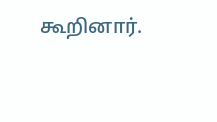கூறினார்.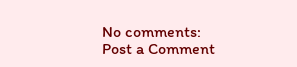No comments:
Post a Comment